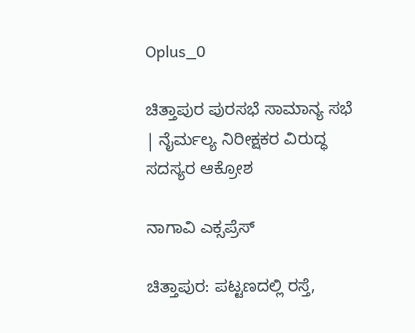Oplus_0

ಚಿತ್ತಾಪುರ ಪುರಸಭೆ ಸಾಮಾನ್ಯ ಸಭೆ | ನೈರ್ಮಲ್ಯ ನಿರೀಕ್ಷಕರ ವಿರುದ್ಧ ಸದಸ್ಯರ ಆಕ್ರೋಶ

ನಾಗಾವಿ ಎಕ್ಸಪ್ರೆಸ್

ಚಿತ್ತಾಪುರ: ಪಟ್ಟಣದಲ್ಲಿ ರಸ್ತೆ,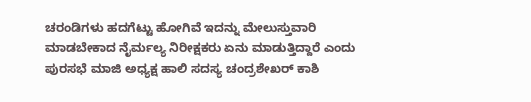ಚರಂಡಿಗಳು ಹದಗೆಟ್ಟು ಹೋಗಿವೆ ಇದನ್ನು ಮೇಲುಸ್ತುವಾರಿ ಮಾಡಬೇಕಾದ ನೈರ್ಮಲ್ಯ ನಿರೀಕ್ಷಕರು ಏನು ಮಾಡುತ್ತಿದ್ದಾರೆ ಎಂದು ಪುರಸಭೆ ಮಾಜಿ ಅಧ್ಯಕ್ಷ ಹಾಲಿ ಸದಸ್ಯ ಚಂದ್ರಶೇಖರ್ ಕಾಶಿ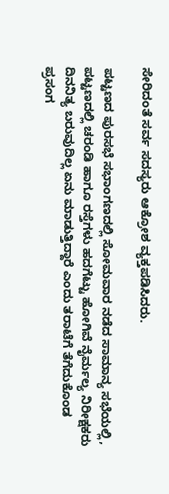ಸೇರಿದಂತೆ ಸರ್ವ ಸದಸ್ಯರು ಆಕ್ರೋಶ ವ್ಯಕ್ತಪಡಿಸಿದರು.

ಪಟ್ಟಣದ ಪುರಸಭೆ ಸಭಾಂಗಣದಲ್ಲಿ ಸೋಮವಾರ ನಡೆದ ಸಾಮಾನ್ಯ ಸಭೆಯಲ್ಲಿ, ಪಟ್ಟಣದಲ್ಲಿ ಚರಂಡಿ ಹಾಗೂ ರಸ್ತೆಗಳು ಹದಗೆಟ್ಟು ಹೋಗಿವೆ ನೈರ್ಮಲ್ಯ ನಿರೀಕ್ಷಕರು ದಿನನಿತ್ಯ ಬರುವುದಿಲ್ಲ ಏನು ಮಾಡುತ್ತಿದ್ದಾರೆ ಎಂದು ತರಾಟೆಗೆ ತೆಗೆದುಕೊಂಡ ಪ್ರಸಂಗ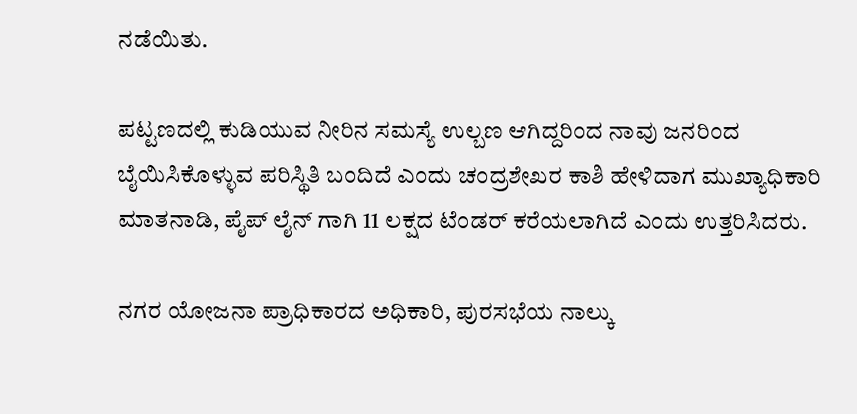ನಡೆಯಿತು.

ಪಟ್ಟಣದಲ್ಲಿ ಕುಡಿಯುವ ನೀರಿನ ಸಮಸ್ಯೆ ಉಲ್ಬಣ ಆಗಿದ್ದರಿಂದ ನಾವು ಜನರಿಂದ ಬೈಯಿಸಿಕೊಳ್ಳುವ ಪರಿಸ್ಥಿತಿ ಬಂದಿದೆ ಎಂದು ಚಂದ್ರಶೇಖರ ಕಾಶಿ ಹೇಳಿದಾಗ ಮುಖ್ಯಾಧಿಕಾರಿ ಮಾತನಾಡಿ, ಪೈಪ್ ಲೈನ್ ಗಾಗಿ 11 ಲಕ್ಷದ ಟೆಂಡರ್ ಕರೆಯಲಾಗಿದೆ ಎಂದು ಉತ್ತರಿಸಿದರು.

ನಗರ ಯೋಜನಾ ಪ್ರಾಧಿಕಾರದ ಅಧಿಕಾರಿ, ಪುರಸಭೆಯ ನಾಲ್ಕು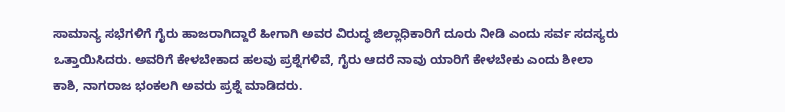ಸಾಮಾನ್ಯ ಸಭೆಗಳಿಗೆ ಗೈರು ಹಾಜರಾಗಿದ್ದಾರೆ ಹೀಗಾಗಿ ಅವರ ವಿರುದ್ಧ ಜಿಲ್ಲಾಧಿಕಾರಿಗೆ ದೂರು ನೀಡಿ ಎಂದು ಸರ್ವ ಸದಸ್ಯರು ಒತ್ತಾಯಿಸಿದರು. ಅವರಿಗೆ ಕೇಳಬೇಕಾದ ಹಲವು ಪ್ರಶ್ನೆಗಳಿವೆ, ಗೈರು ಆದರೆ ನಾವು ಯಾರಿಗೆ ಕೇಳಬೇಕು ಎಂದು ಶೀಲಾ ಕಾಶಿ, ನಾಗರಾಜ ಭಂಕಲಗಿ ಅವರು ಪ್ರಶ್ನೆ ಮಾಡಿದರು.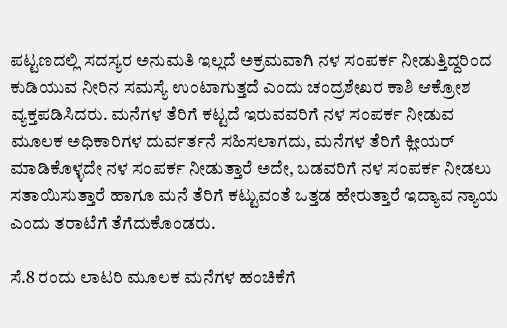ಪಟ್ಟಣದಲ್ಲಿ ಸದಸ್ಯರ ಅನುಮತಿ ಇಲ್ಲದೆ ಅಕ್ರಮವಾಗಿ ನಳ ಸಂಪರ್ಕ ನೀಡುತ್ತಿದ್ದರಿಂದ ಕುಡಿಯುವ ನೀರಿನ ಸಮಸ್ಯೆ ಉಂಟಾಗುತ್ತದೆ ಎಂದು ಚಂದ್ರಶೇಖರ ಕಾಶಿ ಆಕ್ರೋಶ ವ್ಯಕ್ತಪಡಿಸಿದರು. ಮನೆಗಳ ತೆರಿಗೆ ಕಟ್ಟದೆ ಇರುವವರಿಗೆ ನಳ ಸಂಪರ್ಕ ನೀಡುವ ಮೂಲಕ ಅಧಿಕಾರಿಗಳ ದುರ್ವರ್ತನೆ ಸಹಿಸಲಾಗದು, ಮನೆಗಳ ತೆರಿಗೆ ಕ್ಲೀಯರ್ ಮಾಡಿಕೊಳ್ಳದೇ ನಳ ಸಂಪರ್ಕ ನೀಡುತ್ತಾರೆ ಅದೇ, ಬಡವರಿಗೆ ನಳ ಸಂಪರ್ಕ ನೀಡಲು ಸತಾಯಿಸುತ್ತಾರೆ ಹಾಗೂ ಮನೆ ತೆರಿಗೆ ಕಟ್ಟುವಂತೆ ಒತ್ತಡ ಹೇರುತ್ತಾರೆ ಇದ್ಯಾವ ನ್ಯಾಯ ಎಂದು ತರಾಟೆಗೆ ತೆಗೆದುಕೊಂಡರು.

ಸೆ.8 ರಂದು ಲಾಟರಿ ಮೂಲಕ ಮನೆಗಳ ಹಂಚಿಕೆಗೆ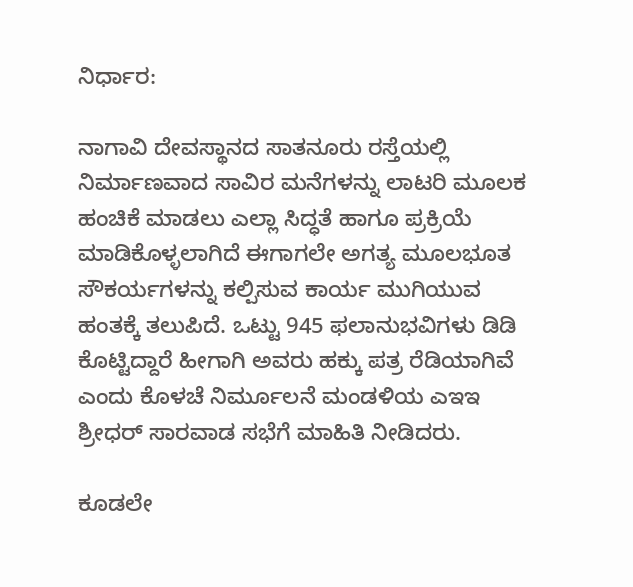ನಿರ್ಧಾರ:

ನಾಗಾವಿ ದೇವಸ್ಥಾನದ ಸಾತನೂರು ರಸ್ತೆಯಲ್ಲಿ ನಿರ್ಮಾಣವಾದ ಸಾವಿರ ಮನೆಗಳನ್ನು ಲಾಟರಿ ಮೂಲಕ ಹಂಚಿಕೆ ಮಾಡಲು ಎಲ್ಲಾ ಸಿದ್ಧತೆ ಹಾಗೂ ಪ್ರಕ್ರಿಯೆ ಮಾಡಿಕೊಳ್ಳಲಾಗಿದೆ ಈಗಾಗಲೇ ಅಗತ್ಯ ಮೂಲಭೂತ ಸೌಕರ್ಯಗಳನ್ನು ಕಲ್ಪಿಸುವ ಕಾರ್ಯ ಮುಗಿಯುವ ಹಂತಕ್ಕೆ ತಲುಪಿದೆ. ಒಟ್ಟು 945 ಫಲಾನುಭವಿಗಳು ಡಿಡಿ ಕೊಟ್ಟಿದ್ದಾರೆ ಹೀಗಾಗಿ ಅವರು ಹಕ್ಕು ಪತ್ರ ರೆಡಿಯಾಗಿವೆ ಎಂದು ಕೊಳಚೆ ನಿರ್ಮೂಲನೆ ಮಂಡಳಿಯ ಎಇಇ ಶ್ರೀಧರ್ ಸಾರವಾಡ ಸಭೆಗೆ ಮಾಹಿತಿ ನೀಡಿದರು.

ಕೂಡಲೇ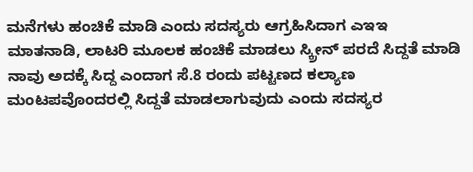ಮನೆಗಳು ಹಂಚಿಕೆ ಮಾಡಿ ಎಂದು ಸದಸ್ಯರು ಆಗ್ರಹಿಸಿದಾಗ ಎಇಇ ಮಾತನಾಡಿ, ಲಾಟರಿ ಮೂಲಕ ಹಂಚಿಕೆ ಮಾಡಲು ಸ್ಕ್ರೀನ್ ಪರದೆ ಸಿದ್ದತೆ ಮಾಡಿ ನಾವು ಅದಕ್ಕೆ ಸಿದ್ದ ಎಂದಾಗ ಸೆ.8 ರಂದು ಪಟ್ಟಣದ ಕಲ್ಯಾಣ ಮಂಟಪವೊಂದರಲ್ಲಿ ಸಿದ್ದತೆ ಮಾಡಲಾಗುವುದು ಎಂದು ಸದಸ್ಯರ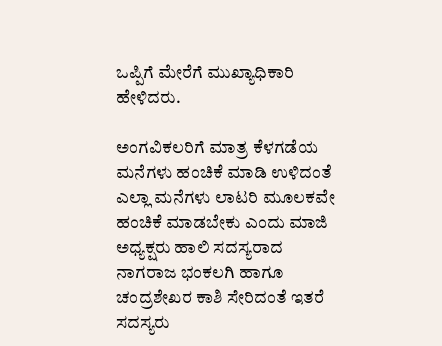ಒಪ್ಪಿಗೆ ಮೇರೆಗೆ ಮುಖ್ಯಾಧಿಕಾರಿ ಹೇಳಿದರು.

ಅಂಗವಿಕಲರಿಗೆ ಮಾತ್ರ ಕೆಳಗಡೆಯ ಮನೆಗಳು ಹಂಚಿಕೆ ಮಾಡಿ ಉಳಿದಂತೆ ಎಲ್ಲಾ ಮನೆಗಳು ಲಾಟರಿ ಮೂಲಕವೇ ಹಂಚಿಕೆ ಮಾಡಬೇಕು ಎಂದು ಮಾಜಿ ಅಧ್ಯಕ್ಷರು ಹಾಲಿ ಸದಸ್ಯರಾದ ನಾಗರಾಜ ಭಂಕಲಗಿ ಹಾಗೂ ಚಂದ್ರಶೇಖರ ಕಾಶಿ ಸೇರಿದಂತೆ ಇತರೆ ಸದಸ್ಯರು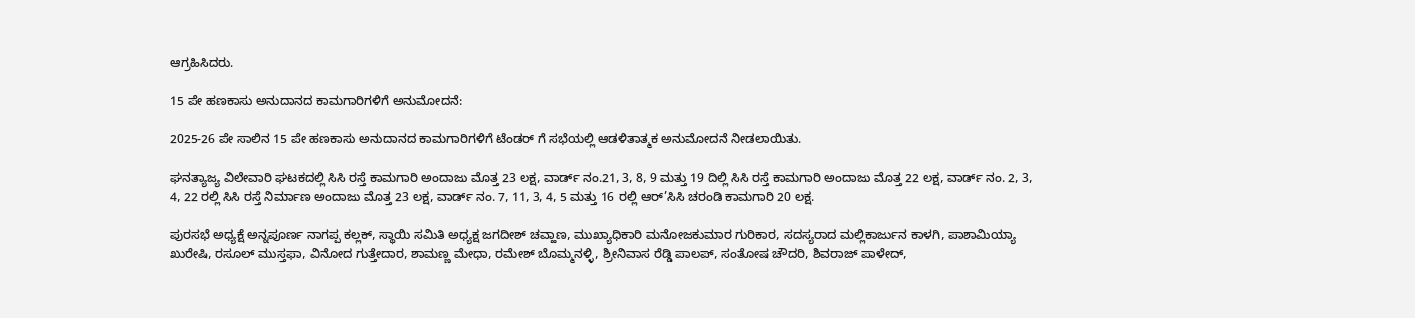ಆಗ್ರಹಿಸಿದರು.

15 ಪೇ ಹಣಕಾಸು ಅನುದಾನದ ಕಾಮಗಾರಿಗಳಿಗೆ ಅನುಮೋದನೆ:

2025-26 ಪೇ ಸಾಲಿನ 15 ಪೇ ಹಣಕಾಸು ಅನುದಾನದ ಕಾಮಗಾರಿಗಳಿಗೆ ಟೆಂಡರ್ ಗೆ ಸಭೆಯಲ್ಲಿ ಆಡಳಿತಾತ್ಮಕ ಅನುಮೋದನೆ ನೀಡಲಾಯಿತು.

ಘನತ್ಯಾಜ್ಯ ವಿಲೇವಾರಿ ಘಟಕದಲ್ಲಿ ಸಿಸಿ ರಸ್ತೆ ಕಾಮಗಾರಿ ಅಂದಾಜು ಮೊತ್ತ 23 ಲಕ್ಷ, ವಾರ್ಡ್ ನಂ.21, 3, 8, 9 ಮತ್ತು 19 ದಿಲ್ಲಿ ಸಿಸಿ ರಸ್ತೆ ಕಾಮಗಾರಿ ಅಂದಾಜು ಮೊತ್ತ 22 ಲಕ್ಷ, ವಾರ್ಡ್ ನಂ. 2, 3, 4, 22 ರಲ್ಲಿ ಸಿಸಿ ರಸ್ತೆ ನಿರ್ಮಾಣ ಅಂದಾಜು ಮೊತ್ತ 23 ಲಕ್ಷ, ವಾರ್ಡ್ ನಂ. 7, 11, 3, 4, 5 ಮತ್ತು 16 ರಲ್ಲಿ ಆರ್’ಸಿಸಿ ಚರಂಡಿ ಕಾಮಗಾರಿ 20 ಲಕ್ಷ.

ಪುರಸಭೆ ಅಧ್ಯಕ್ಷೆ ಅನ್ನಪೂರ್ಣ ನಾಗಪ್ಪ ಕಲ್ಲಕ್, ಸ್ಥಾಯಿ ಸಮಿತಿ ಅಧ್ಯಕ್ಷ ಜಗದೀಶ್ ಚವ್ಹಾಣ, ಮುಖ್ಯಾಧಿಕಾರಿ ಮನೋಜಕುಮಾರ ಗುರಿಕಾರ, ಸದಸ್ಯರಾದ ಮಲ್ಲಿಕಾರ್ಜುನ ಕಾಳಗಿ, ಪಾಶಾಮಿಯ್ಯಾ ಖುರೇಷಿ, ರಸೂಲ್ ಮುಸ್ತಫಾ, ವಿನೋದ ಗುತ್ತೇದಾರ, ಶಾಮಣ್ಣ ಮೇಧಾ, ರಮೇಶ್ ಬೊಮ್ಮನಳ್ಳಿ, ಶ್ರೀನಿವಾಸ ರೆಡ್ಡಿ ಪಾಲಪ್, ಸಂತೋಷ ಚೌದರಿ, ಶಿವರಾಜ್ ಪಾಳೇದ್,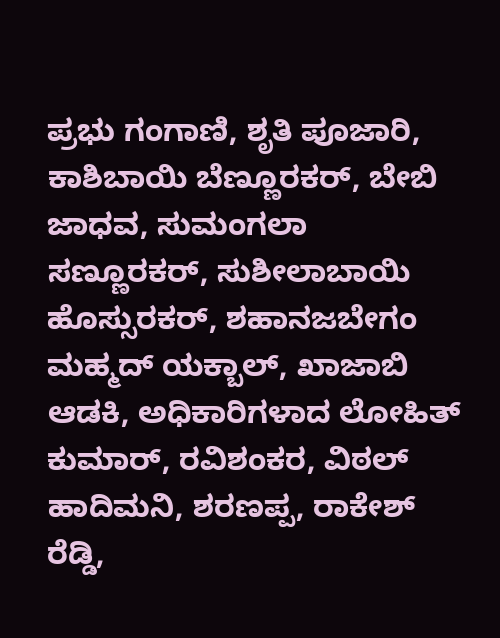ಪ್ರಭು ಗಂಗಾಣಿ, ಶೃತಿ ಪೂಜಾರಿ, ಕಾಶಿಬಾಯಿ ಬೆಣ್ಣೂರಕರ್, ಬೇಬಿ ಜಾಧವ, ಸುಮಂಗಲಾ ಸಣ್ಣೂರಕರ್, ಸುಶೀಲಾಬಾಯಿ ಹೊಸ್ಸುರಕರ್, ಶಹಾನಜಬೇಗಂ ಮಹ್ಮದ್ ಯಕ್ಬಾಲ್, ಖಾಜಾಬಿ ಆಡಕಿ, ಅಧಿಕಾರಿಗಳಾದ ಲೋಹಿತ್ ಕುಮಾರ್, ರವಿಶಂಕರ, ವಿಠಲ್ ಹಾದಿಮನಿ, ಶರಣಪ್ಪ, ರಾಕೇಶ್ ರೆಡ್ಡಿ,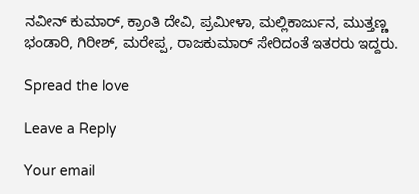ನವೀನ್ ಕುಮಾರ್, ಕ್ರಾಂತಿ ದೇವಿ, ಪ್ರಮೀಳಾ, ಮಲ್ಲಿಕಾರ್ಜುನ, ಮುತ್ತಣ್ಣ ಭಂಡಾರಿ, ಗಿರೀಶ್, ಮರೇಪ್ಪ, ರಾಜಕುಮಾರ್ ಸೇರಿದಂತೆ ಇತರರು ಇದ್ದರು.

Spread the love

Leave a Reply

Your email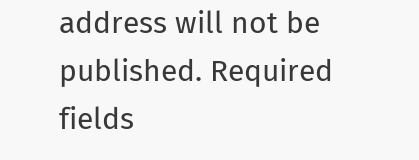address will not be published. Required fields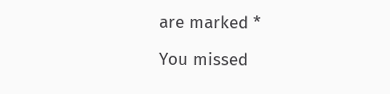are marked *

You missed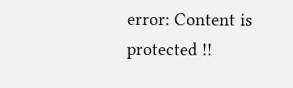error: Content is protected !!